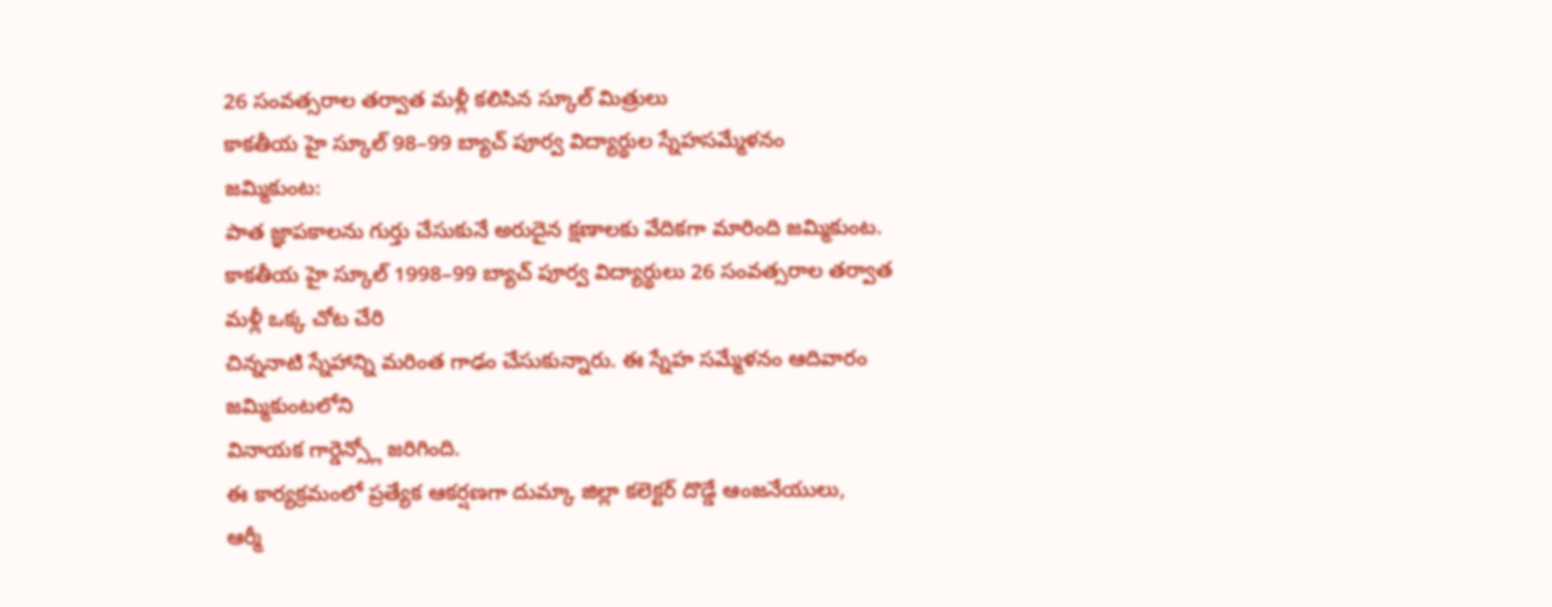26 సంవత్సరాల తర్వాత మళ్లీ కలిసిన స్కూల్ మిత్రులు
కాకతీయ హై స్కూల్ 98–99 బ్యాచ్ పూర్వ విద్యార్థుల స్నేహసమ్మేళనం
జమ్మికుంట:
పాత జ్ఞాపకాలను గుర్తు చేసుకునే అరుదైన క్షణాలకు వేదికగా మారింది జమ్మికుంట.
కాకతీయ హై స్కూల్ 1998–99 బ్యాచ్ పూర్వ విద్యార్థులు 26 సంవత్సరాల తర్వాత మళ్లీ ఒక్క చోట చేరి
చిన్ననాటి స్నేహాన్ని మరింత గాఢం చేసుకున్నారు. ఈ స్నేహ సమ్మేళనం ఆదివారం జమ్మికుంటలోని
వినాయక గార్డెన్స్లో జరిగింది.
ఈ కార్యక్రమంలో ప్రత్యేక ఆకర్షణగా దుమ్కా జిల్లా కలెక్టర్ దొడ్డే ఆంజనేయులు,
ఆర్మీ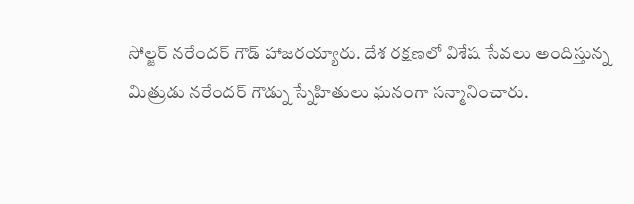సోల్జర్ నరేందర్ గౌడ్ హాజరయ్యారు. దేశ రక్షణలో విశేష సేవలు అందిస్తున్న
మిత్రుడు నరేందర్ గౌడ్ను స్నేహితులు ఘనంగా సన్మానించారు.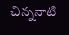చిన్ననాటి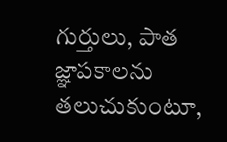గుర్తులు, పాత జ్ఞాపకాలను తలుచుకుంటూ,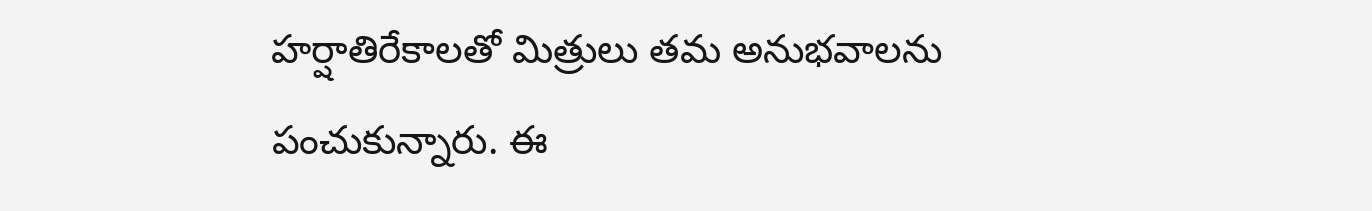హర్షాతిరేకాలతో మిత్రులు తమ అనుభవాలను
పంచుకున్నారు. ఈ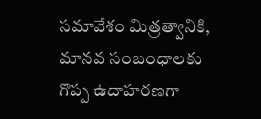సమావేశం మిత్రత్వానికి, మానవ సంబంధాలకు గొప్ప ఉదాహరణగా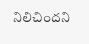నిలిచిందని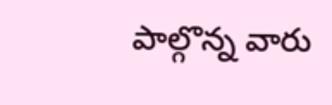పాల్గొన్న వారు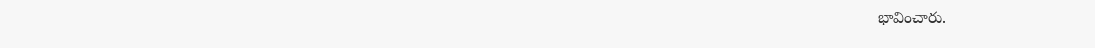భావించారు.